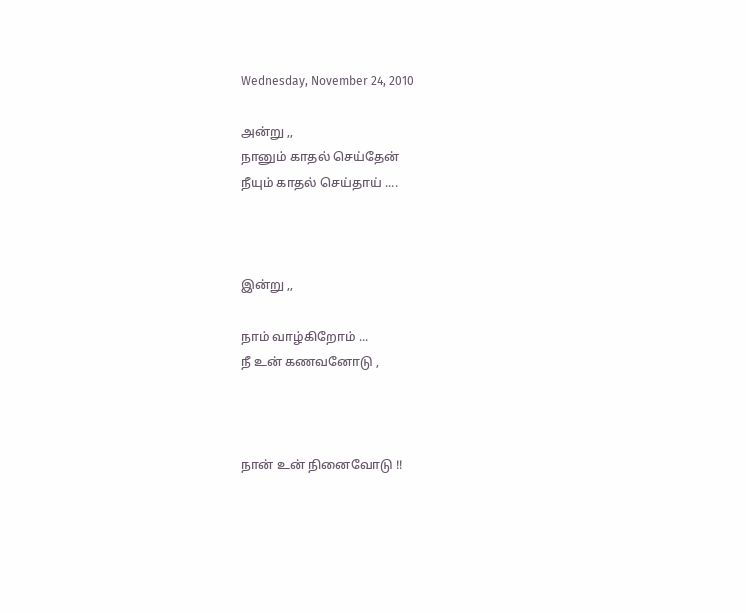Wednesday, November 24, 2010

அன்று ,,
நானும் காதல் செய்தேன்
நீயும் காதல் செய்தாய் ....



இன்று ,,

நாம் வாழ்கிறோம் ...
நீ உன் கணவனோடு ,



நான் உன் நினைவோடு !!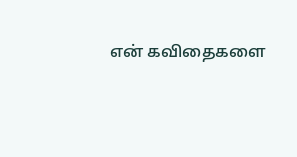என் கவிதைகளை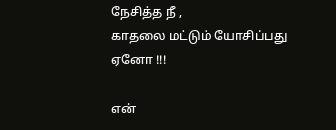நேசித்த நீ ,
காதலை மட்டும் யோசிப்பது ஏனோ !!!

என்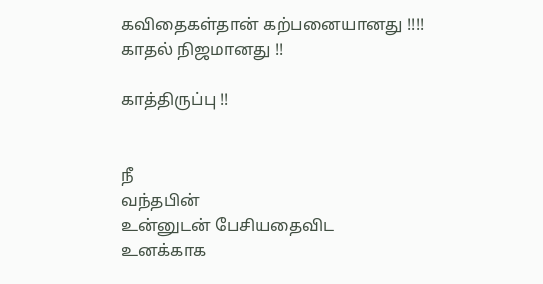கவிதைகள்தான் கற்பனையானது !!!!
காதல் நிஜமானது !!

காத்திருப்பு !!


நீ
வந்தபின்
உன்னுடன் பேசியதைவிட
உனக்காக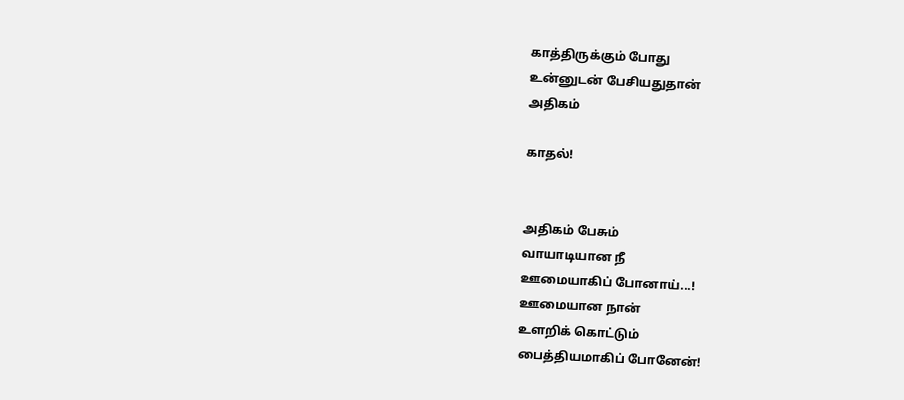காத்திருக்கும் போது
உன்னுடன் பேசியதுதான்
அதிகம்

காதல்!


அதிகம் பேசும்
வாயாடியான நீ
ஊமையாகிப் போனாய்...!
ஊமையான நான்
உளறிக் கொட்டும்
பைத்தியமாகிப் போனேன்!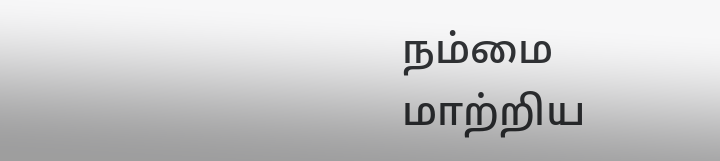நம்மை மாற்றிய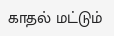காதல் மட்டும்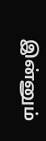இன்னும்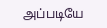அப்படியே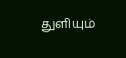துளியும்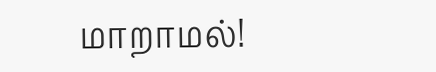மாறாமல்!